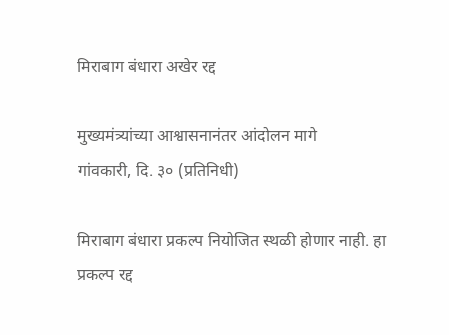मिराबाग बंधारा अखेर रद्द

मुख्यमंत्र्यांच्या आश्वासनानंतर आंदोलन मागे
गांवकारी, दि. ३० (प्रतिनिधी)

मिराबाग बंधारा प्रकल्प नियोजित स्थळी होणार नाही. हा प्रकल्प रद्द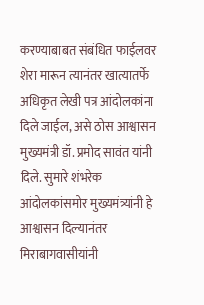करण्याबाबत संबंधित फाईलवर शेरा मारून त्यानंतर खात्यातर्फे अधिकृत लेखी पत्र आंदोलकांना दिले जाईल, असे ठोस आश्वासन मुख्यमंत्री डॉ. प्रमोद सावंत यांनी दिले. सुमारे शंभरेक आंदोलकांसमोर मुख्यमंत्र्यांनी हे आश्वासन दिल्यानंतर मिराबागवासीयांनी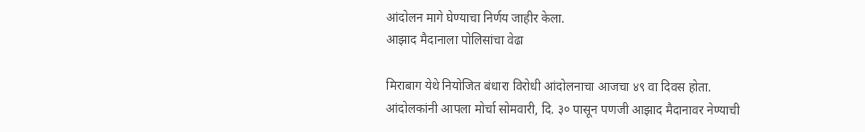आंदोलन मागे घेण्याचा निर्णय जाहीर केला.
आझाद मैदानाला पोलिसांचा वेढा

मिराबाग येथे नियोजित बंधारा विरोधी आंदोलनाचा आजचा ४९ वा दिवस होता. आंदोलकांनी आपला मोर्चा सोमवारी, दि. ३० पासून पणजी आझाद मैदानावर नेण्याची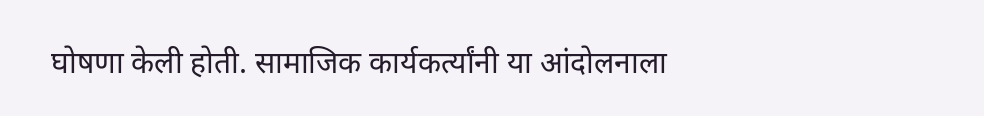घोषणा केली होती. सामाजिक कार्यकर्त्यांनी या आंदोलनाला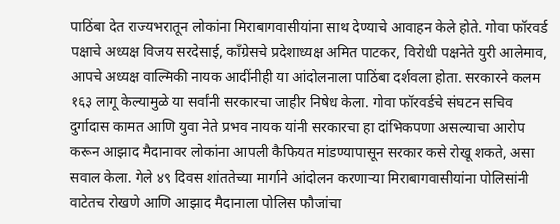पाठिंबा देत राज्यभरातून लोकांना मिराबागवासीयांना साथ देण्याचे आवाहन केले होते. गोवा फॉरवर्ड पक्षाचे अध्यक्ष विजय सरदेसाई, काँग्रेसचे प्रदेशाध्यक्ष अमित पाटकर, विरोधी पक्षनेते युरी आलेमाव, आपचे अध्यक्ष वाल्मिकी नायक आदींनीही या आंदोलनाला पाठिंबा दर्शवला होता. सरकारने कलम १६३ लागू केल्यामुळे या सर्वांनी सरकारचा जाहीर निषेध केला. गोवा फॉरवर्डचे संघटन सचिव दुर्गादास कामत आणि युवा नेते प्रभव नायक यांनी सरकारचा हा दांभिकपणा असल्याचा आरोप करून आझाद मैदानावर लोकांना आपली कैफियत मांडण्यापासून सरकार कसे रोखू शकते, असा सवाल केला. गेले ४९ दिवस शांततेच्या मार्गाने आंदोलन करणाऱ्या मिराबागवासीयांना पोलिसांनी वाटेतच रोखणे आणि आझाद मैदानाला पोलिस फौजांचा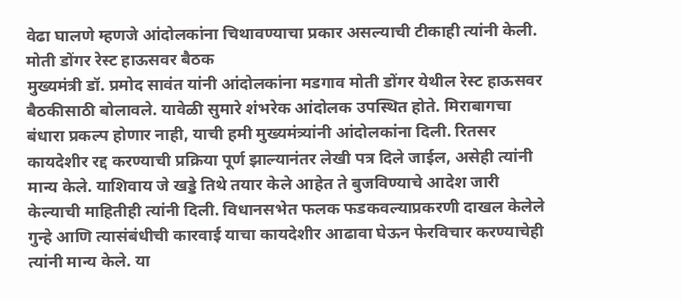वेढा घालणे म्हणजे आंदोलकांना चिथावण्याचा प्रकार असल्याची टीकाही त्यांनी केली.
मोती डोंगर रेस्ट हाऊसवर बैठक
मुख्यमंत्री डॉ. प्रमोद सावंत यांनी आंदोलकांना मडगाव मोती डोंगर येथील रेस्ट हाऊसवर बैठकीसाठी बोलावले. यावेळी सुमारे शंभरेक आंदोलक उपस्थित होते. मिराबागचा बंधारा प्रकल्प होणार नाही, याची हमी मुख्यमंत्र्यांनी आंदोलकांना दिली. रितसर कायदेशीर रद्द करण्याची प्रक्रिया पूर्ण झाल्यानंतर लेखी पत्र दिले जाईल, असेही त्यांनी मान्य केले. याशिवाय जे खड्डे तिथे तयार केले आहेत ते बुजविण्याचे आदेश जारी केल्याची माहितीही त्यांनी दिली. विधानसभेत फलक फडकवल्याप्रकरणी दाखल केलेले गुन्हे आणि त्यासंबंधीची कारवाई याचा कायदेशीर आढावा घेऊन फेरविचार करण्याचेही त्यांनी मान्य केले. या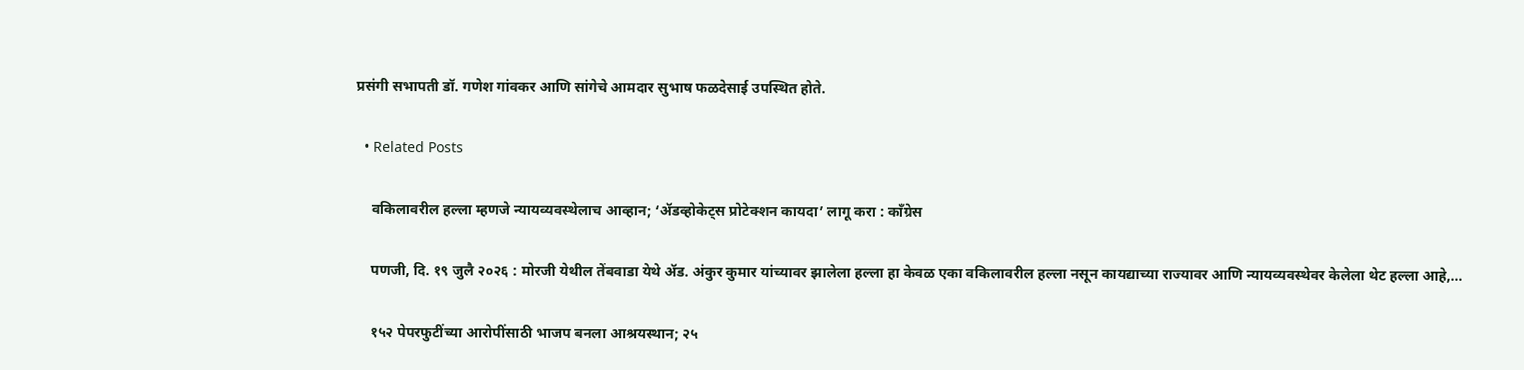प्रसंगी सभापती डॉ. गणेश गांवकर आणि सांगेचे आमदार सुभाष फळदेसाई उपस्थित होते.

  • Related Posts

    वकिलावरील हल्ला म्हणजे न्यायव्यवस्थेलाच आव्हान; ‘ॲडव्होकेट्स प्रोटेक्शन कायदा’ लागू करा : काँग्रेस

    पणजी, दि. १९ जुलै २०२६ : मोरजी येथील तेंबवाडा येथे ॲड. अंकुर कुमार यांच्यावर झालेला हल्ला हा केवळ एका वकिलावरील हल्ला नसून कायद्याच्या राज्यावर आणि न्यायव्यवस्थेवर केलेला थेट हल्ला आहे,…

    १५२ पेपरफुटींच्या आरोपींसाठी भाजप बनला आश्रयस्थान; २५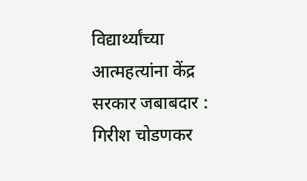विद्यार्थ्यांच्या आत्महत्यांना केंद्र सरकार जबाबदार : गिरीश चोडणकर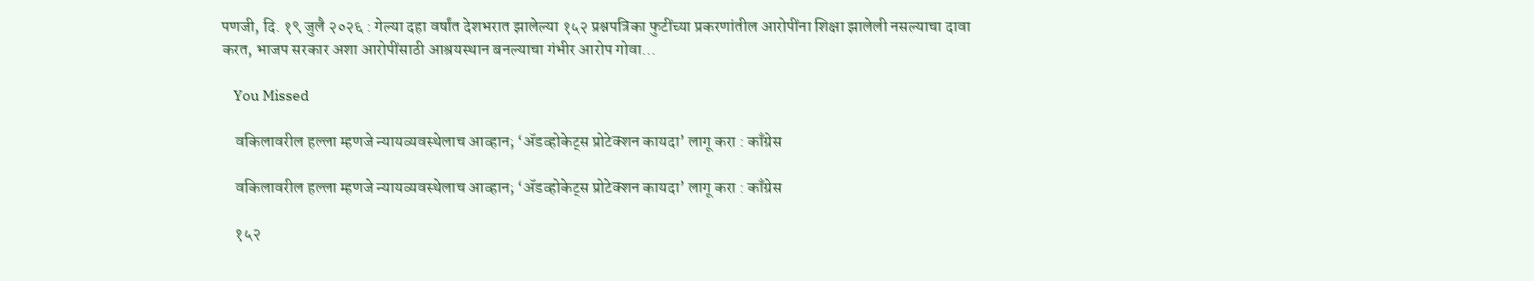पणजी, दि. १९ जुलै २०२६ : गेल्या दहा वर्षांत देशभरात झालेल्या १५२ प्रश्नपत्रिका फुटींच्या प्रकरणांतील आरोपींना शिक्षा झालेली नसल्याचा दावा करत, भाजप सरकार अशा आरोपींसाठी आश्रयस्थान बनल्याचा गंभीर आरोप गोवा…

    You Missed

    वकिलावरील हल्ला म्हणजे न्यायव्यवस्थेलाच आव्हान; ‘ॲडव्होकेट्स प्रोटेक्शन कायदा’ लागू करा : काँग्रेस

    वकिलावरील हल्ला म्हणजे न्यायव्यवस्थेलाच आव्हान; ‘ॲडव्होकेट्स प्रोटेक्शन कायदा’ लागू करा : काँग्रेस

    १५२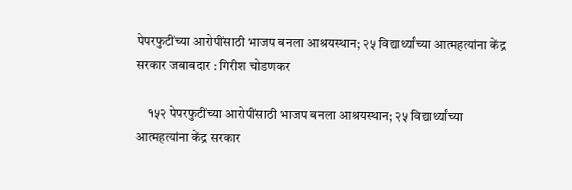पेपरफुटींच्या आरोपींसाठी भाजप बनला आश्रयस्थान; २५ विद्यार्थ्यांच्या आत्महत्यांना केंद्र सरकार जबाबदार : गिरीश चोडणकर

    १५२ पेपरफुटींच्या आरोपींसाठी भाजप बनला आश्रयस्थान; २५ विद्यार्थ्यांच्या आत्महत्यांना केंद्र सरकार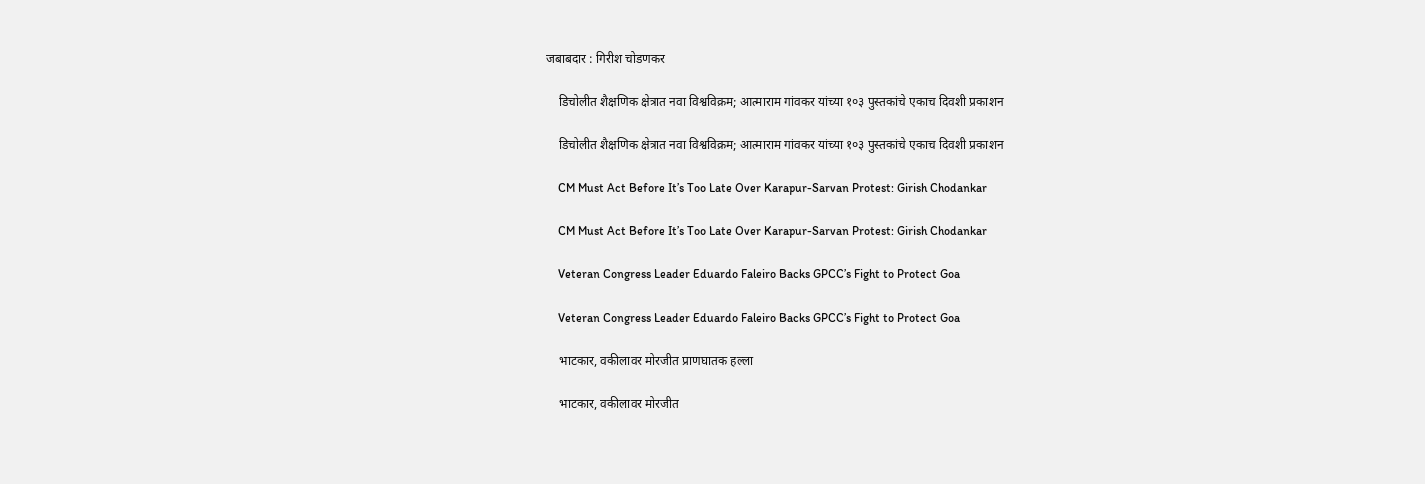जबाबदार : गिरीश चोडणकर

    डिचोलीत शैक्षणिक क्षेत्रात नवा विश्वविक्रम; आत्माराम गांवकर यांच्या १०३ पुस्तकांचे एकाच दिवशी प्रकाशन

    डिचोलीत शैक्षणिक क्षेत्रात नवा विश्वविक्रम; आत्माराम गांवकर यांच्या १०३ पुस्तकांचे एकाच दिवशी प्रकाशन

    CM Must Act Before It’s Too Late Over Karapur-Sarvan Protest: Girish Chodankar

    CM Must Act Before It’s Too Late Over Karapur-Sarvan Protest: Girish Chodankar

    Veteran Congress Leader Eduardo Faleiro Backs GPCC’s Fight to Protect Goa

    Veteran Congress Leader Eduardo Faleiro Backs GPCC’s Fight to Protect Goa

    भाटकार, वकीलावर मोरजीत प्राणघातक हल्ला

    भाटकार, वकीलावर मोरजीत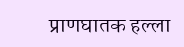प्राणघातक हल्ला